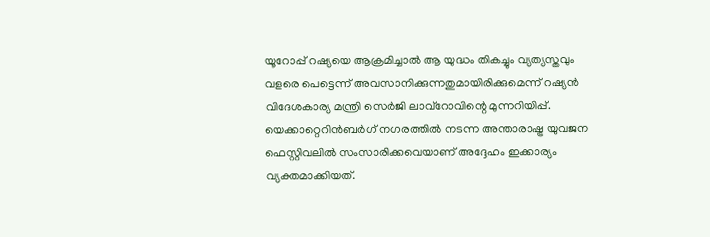യൂറോപ്പ് റഷ്യയെ ആക്രമിച്ചാൽ ആ യുദ്ധം തികച്ചും വ്യത്യസ്തവും വളരെ പെട്ടെന്ന് അവസാനിക്കുന്നതുമായിരിക്കുമെന്ന് റഷ്യൻ വിദേശകാര്യ മന്ത്രി സെർജി ലാവ്റോവിന്റെ മുന്നറിയിപ്പ്. യെക്കാറ്റെറിൻബർഗ് നഗരത്തിൽ നടന്ന അന്താരാഷ്ട്ര യുവജന ഫെസ്റ്റിവലിൽ സംസാരിക്കവെയാണ് അദ്ദേഹം ഇക്കാര്യം വ്യക്തമാക്കിയത്.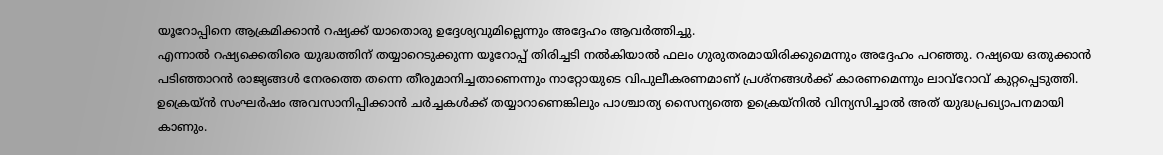യൂറോപ്പിനെ ആക്രമിക്കാൻ റഷ്യക്ക് യാതൊരു ഉദ്ദേശ്യവുമില്ലെന്നും അദ്ദേഹം ആവർത്തിച്ചു.
എന്നാൽ റഷ്യക്കെതിരെ യുദ്ധത്തിന് തയ്യാറെടുക്കുന്ന യൂറോപ്പ് തിരിച്ചടി നൽകിയാൽ ഫലം ഗുരുതരമായിരിക്കുമെന്നും അദ്ദേഹം പറഞ്ഞു. റഷ്യയെ ഒതുക്കാൻ പടിഞ്ഞാറൻ രാജ്യങ്ങൾ നേരത്തെ തന്നെ തീരുമാനിച്ചതാണെന്നും നാറ്റോയുടെ വിപുലീകരണമാണ് പ്രശ്നങ്ങൾക്ക് കാരണമെന്നും ലാവ്റോവ് കുറ്റപ്പെടുത്തി. ഉക്രെയ്ൻ സംഘർഷം അവസാനിപ്പിക്കാൻ ചർച്ചകൾക്ക് തയ്യാറാണെങ്കിലും പാശ്ചാത്യ സൈന്യത്തെ ഉക്രെയ്നിൽ വിന്യസിച്ചാൽ അത് യുദ്ധപ്രഖ്യാപനമായി കാണും.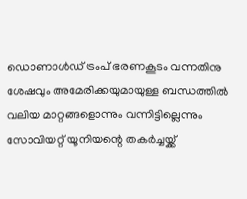ഡൊണാൾഡ് ട്രംപ് ഭരണകൂടം വന്നതിനു ശേഷവും അമേരിക്കയുമായുള്ള ബന്ധത്തിൽ വലിയ മാറ്റങ്ങളൊന്നും വന്നിട്ടില്ലെന്നും സോവിയറ്റ് യൂനിയന്റെ തകർച്ചയ്ക്ക്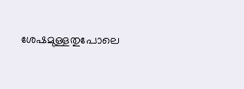ശേഷമുള്ളതുപോലെ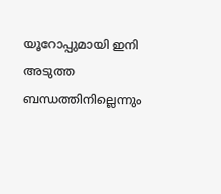യൂറോപ്പുമായി ഇനി അടുത്ത ബന്ധത്തിനില്ലെന്നും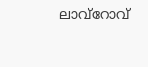ലാവ്റോവ്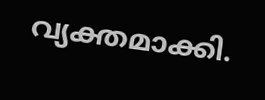വ്യക്തമാക്കി.